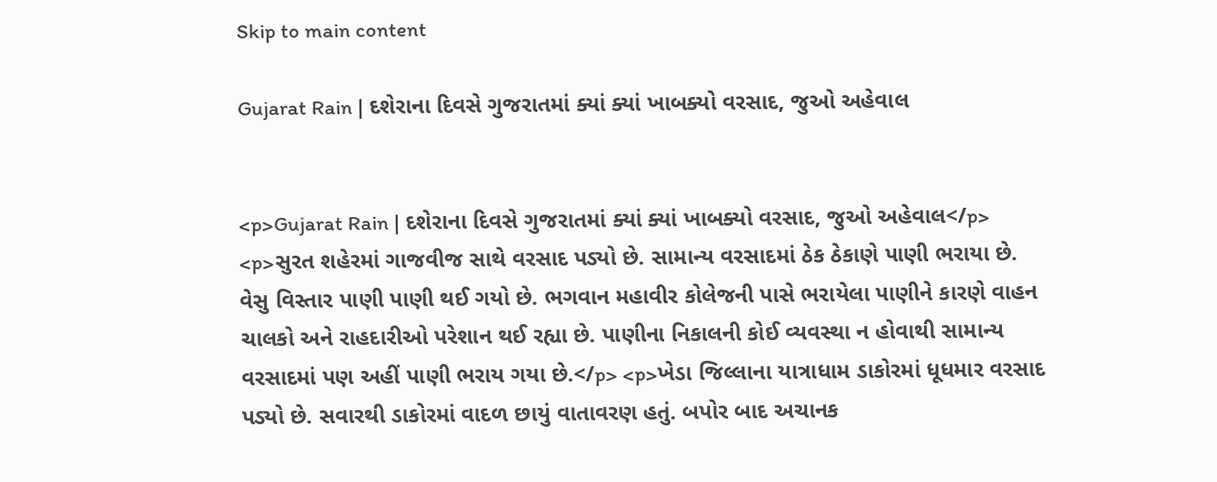Skip to main content

Gujarat Rain | દશેરાના દિવસે ગુજરાતમાં ક્યાં ક્યાં ખાબક્યો વરસાદ, જુઓ અહેવાલ


<p>Gujarat Rain | દશેરાના દિવસે ગુજરાતમાં ક્યાં ક્યાં ખાબક્યો વરસાદ, જુઓ અહેવાલ</p> <p>સુરત શહેરમાં ગાજવીજ સાથે વરસાદ પડ્યો છે. સામાન્ય વરસાદમાં ઠેક ઠેકાણે પાણી ભરાયા છે. વેસુ વિસ્તાર પાણી પાણી થઈ ગયો છે. ભગવાન મહાવીર કોલેજની પાસે ભરાયેલા પાણીને કારણે વાહન ચાલકો અને રાહદારીઓ પરેશાન થઈ રહ્યા છે. પાણીના નિકાલની કોઈ વ્યવસ્થા ન હોવાથી સામાન્ય વરસાદમાં પણ અહીં પાણી ભરાય ગયા છે.</p> <p>ખેડા જિલ્લાના યાત્રાધામ ડાકોરમાં ધૂધમાર વરસાદ પડ્યો છે. સવારથી ડાકોરમાં વાદળ છાયું વાતાવરણ હતું. બપોર બાદ અચાનક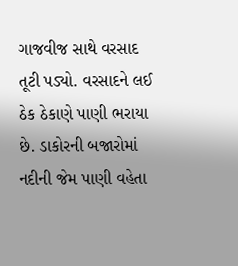ગાજવીજ સાથે વરસાદ તૂટી પડ્યો. વરસાદને લઈ ઠેક ઠેકાણે પાણી ભરાયા છે. ડાકોરની બજારોમાં નદીની જેમ પાણી વહેતા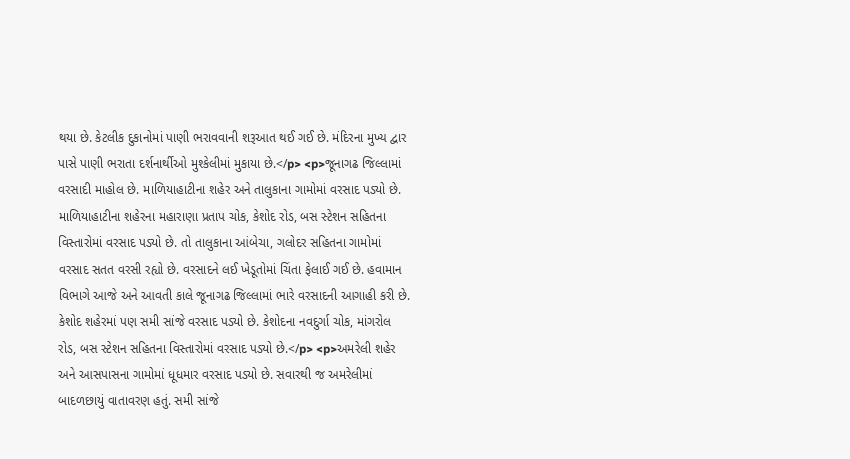થયા છે. કેટલીક દુકાનોમાં પાણી ભરાવવાની શરૂઆત થઈ ગઈ છે. મંદિરના મુખ્ય દ્વાર પાસે પાણી ભરાતા દર્શનાર્થીઓ મુશ્કેલીમાં મુકાયા છે.</p> <p>જૂનાગઢ જિલ્લામાં વરસાદી માહોલ છે. માળિયાહાટીના શહેર અને તાલુકાના ગામોમાં વરસાદ પડ્યો છે. માળિયાહાટીના શહેરના મહારાણા પ્રતાપ ચોક, કેશોદ રોડ, બસ સ્ટેશન સહિતના વિસ્તારોમાં વરસાદ પડ્યો છે. તો તાલુકાના આંબેચા, ગલોદર સહિતના ગામોમાં વરસાદ સતત વરસી રહ્યો છે. વરસાદને લઈ ખેડૂતોમાં ચિંતા ફેલાઈ ગઈ છે. હવામાન વિભાગે આજે અને આવતી કાલે જૂનાગઢ જિલ્લામાં ભારે વરસાદની આગાહી કરી છે. કેશોદ શહેરમાં પણ સમી સાંજે વરસાદ પડ્યો છે. કેશોદના નવદુર્ગા ચોક, માંગરોલ રોડ, બસ સ્ટેશન સહિતના વિસ્તારોમાં વરસાદ પડ્યો છે.</p> <p>અમરેલી શહેર અને આસપાસના ગામોમાં ધૂધમાર વરસાદ પડ્યો છે. સવારથી જ અમરેલીમાં બાદળછાયું વાતાવરણ હતું. સમી સાંજે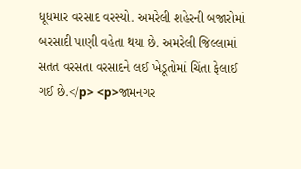ધૂધમાર વરસાદ વરસ્યો. અમરેલી શહેરની બજારોમાં બરસાદી પાણી વહેતા થયા છે. અમરેલી જિલ્લામાં સતત વરસતા વરસાદને લઈ ખેડૂતોમાં ચિંતા ફેલાઈ ગઈ છે.</p> <p>જામનગર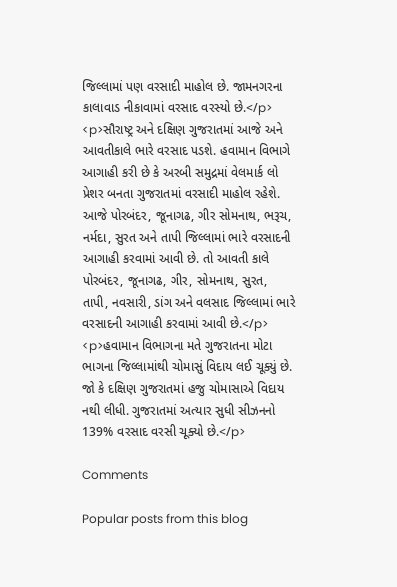જિલ્લામાં પણ વરસાદી માહોલ છે. જામનગરના કાલાવાડ નીકાવામાં વરસાદ વરસ્યો છે.</p> <p>સૌરાષ્ટ્ર અને દક્ષિણ ગુજરાતમાં આજે અને આવતીકાલે ભારે વરસાદ પડશે. હવામાન વિભાગે આગાહી કરી છે કે અરબી સમુદ્રમાં વેલમાર્ક લો પ્રેશર બનતા ગુજરાતમાં વરસાદી માહોલ રહેશે. આજે પોરબંદર, જૂનાગઢ, ગીર સોમનાથ, ભરૂચ, નર્મદા, સુરત અને તાપી જિલ્લામાં ભારે વરસાદની આગાહી કરવામાં આવી છે. તો આવતી કાલે પોરબંદર, જૂનાગઢ, ગીર, સોમનાથ, સુરત, તાપી, નવસારી, ડાંગ અને વલસાદ જિલ્લામાં ભારે વરસાદની આગાહી કરવામાં આવી છે.</p> <p>હવામાન વિભાગના મતે ગુજરાતના મોટા ભાગના જિલ્લામાંથી ચોમાસું વિદાય લઈ ચૂક્યું છે. જો કે દક્ષિણ ગુજરાતમાં હજુ ચોમાસાએ વિદાય નથી લીધી. ગુજરાતમાં અત્યાર સુધી સીઝનનો 139% વરસાદ વરસી ચૂક્યો છે.</p>

Comments

Popular posts from this blog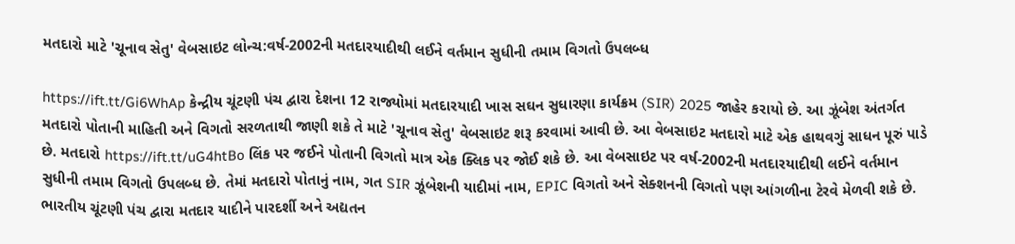મતદારો માટે 'ચૂનાવ સેતુ' વેબસાઇટ લોન્ચ:વર્ષ-2002ની મતદારયાદીથી લઈને વર્તમાન સુધીની તમામ વિગતો ઉપલબ્ધ

https://ift.tt/Gi6WhAp કેન્દ્રીય ચૂંટણી પંચ દ્વારા દેશના 12 રાજ્યોમાં મતદારયાદી ખાસ સઘન સુધારણા કાર્યક્રમ (SIR) 2025 જાહેર કરાયો છે. આ ઝૂંબેશ અંતર્ગત મતદારો પોતાની માહિતી અને વિગતો સરળતાથી જાણી શકે તે માટે 'ચૂનાવ સેતુ' વેબસાઇટ શરૂ કરવામાં આવી છે. આ વેબસાઇટ મતદારો માટે એક હાથવગું સાધન પૂરું પાડે છે. મતદારો https://ift.tt/uG4htBo લિંક પર જઈને પોતાની વિગતો માત્ર એક ક્લિક પર જોઈ શકે છે. આ વેબસાઇટ પર વર્ષ-2002ની મતદારયાદીથી લઈને વર્તમાન સુધીની તમામ વિગતો ઉપલબ્ધ છે. તેમાં મતદારો પોતાનું નામ, ગત SIR ઝૂંબેશની યાદીમાં નામ, EPIC વિગતો અને સેક્શનની વિગતો પણ આંગળીના ટેરવે મેળવી શકે છે. ભારતીય ચૂંટણી પંચ દ્વારા મતદાર યાદીને પારદર્શી અને અદ્યતન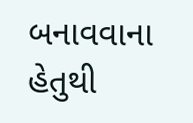બનાવવાના હેતુથી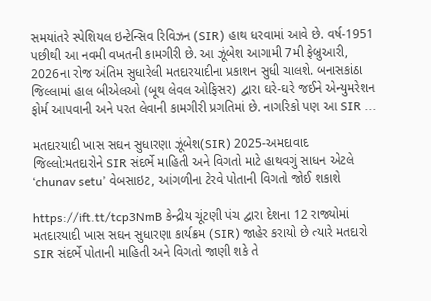સમયાંતરે સ્પેશિયલ ઇન્ટેન્સિવ રિવિઝન (SIR) હાથ ધરવામાં આવે છે. વર્ષ-1951 પછીથી આ નવમી વખતની કામગીરી છે. આ ઝૂંબેશ આગામી 7મી ફેબ્રુઆરી, 2026ના રોજ અંતિમ સુધારેલી મતદારયાદીના પ્રકાશન સુધી ચાલશે. બનાસકાંઠા જિલ્લામાં હાલ બીએલઓ (બૂથ લેવલ ઓફિસર) દ્વારા ઘરે-ઘરે જઈને એન્યુમરેશન ફોર્મ આપવાની અને પરત લેવાની કામગીરી પ્રગતિમાં છે. નાગરિકો પણ આ SIR ...

મતદારયાદી ખાસ સઘન સુધારણા ઝૂંબેશ(SIR) 2025-અમદાવાદ જિલ્લો:મતદારોને SIR સંદર્ભે માહિતી અને વિગતો માટે હાથવગું સાધન એટલે ‘chunav setu’ વેબસાઇટ, આંગળીના ટેરવે પોતાની વિગતો જોઈ શકાશે

https://ift.tt/tcp3NmB કેન્દ્રીય ચૂંટણી પંચ દ્વારા દેશના 12 રાજ્યોમાં મતદારયાદી ખાસ સઘન સુધારણા કાર્યક્રમ (SIR) જાહેર કરાયો છે ત્યારે મતદારો SIR સંદર્ભે પોતાની માહિતી અને વિગતો જાણી શકે તે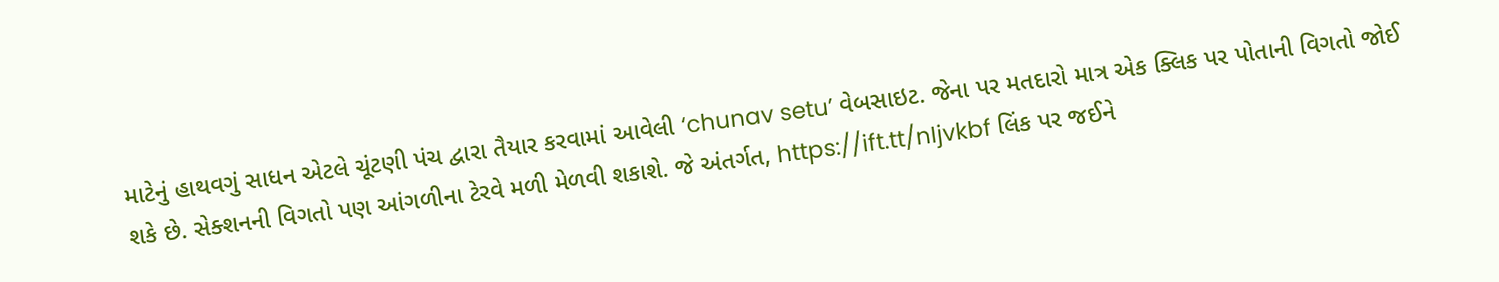માટેનું હાથવગું સાધન એટલે ચૂંટણી પંચ દ્વારા તૈયાર કરવામાં આવેલી ‘chunav setu’ વેબસાઇટ. જેના પર મતદારો માત્ર એક ક્લિક પર પોતાની વિગતો જોઈ શકે છે. સેક્શનની વિગતો પણ આંગળીના ટેરવે મળી મેળવી શકાશે. જે અંતર્ગત, https://ift.tt/nIjvkbf લિંક પર જઈને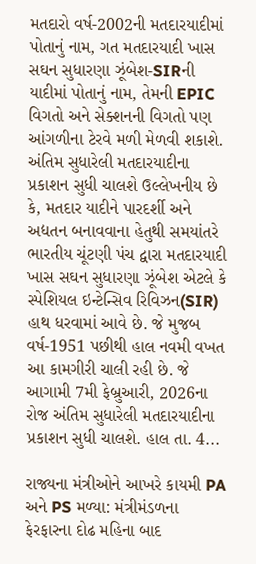મતદારો વર્ષ-2002ની મતદારયાદીમાં પોતાનું નામ, ગત મતદારયાદી ખાસ સઘન સુધારણા ઝૂંબેશ-SIRની યાદીમાં પોતાનું નામ, તેમની EPIC વિગતો અને સેક્શનની વિગતો પણ આંગળીના ટેરવે મળી મેળવી શકાશે. અંતિમ સુધારેલી મતદારયાદીના પ્રકાશન સુધી ચાલશે ઉલ્લેખનીય છે કે, મતદાર યાદીને પારદર્શી અને અદ્યતન બનાવવાના હેતુથી સમયાંતરે ભારતીય ચૂંટણી પંચ દ્વારા મતદારયાદી ખાસ સઘન સુધારણા ઝૂંબેશ એટલે કે સ્પેશિયલ ઇન્ટેન્સિવ રિવિઝન(SIR) હાથ ધરવામાં આવે છે. જે મુજબ વર્ષ-1951 પછીથી હાલ નવમી વખત આ કામગીરી ચાલી રહી છે. જે આગામી 7મી ફેબ્રુઆરી, 2026ના રોજ અંતિમ સુધારેલી મતદારયાદીના પ્રકાશન સુધી ચાલશે. હાલ તા. 4...

રાજ્યના મંત્રીઓને આખરે કાયમી PA અને PS મળ્યા: મંત્રીમંડળના ફેરફારના દોઢ મહિના બાદ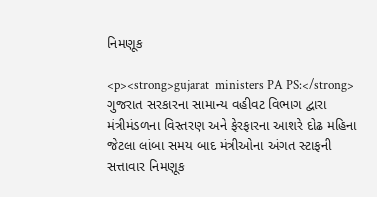નિમણૂક

<p><strong>gujarat  ministers PA PS:</strong> ગુજરાત સરકારના સામાન્ય વહીવટ વિભાગ દ્વારા મંત્રીમંડળના વિસ્તરણ અને ફેરફારના આશરે દોઢ મહિના જેટલા લાંબા સમય બાદ મંત્રીઓના અંગત સ્ટાફની સત્તાવાર નિમણૂક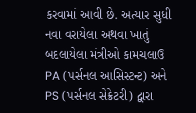કરવામાં આવી છે. અત્યાર સુધી નવા વરાયેલા અથવા ખાતું બદલાયેલા મંત્રીઓ કામચલાઉ PA (પર્સનલ આસિસ્ટન્ટ) અને PS (પર્સનલ સેક્રેટરી) દ્વારા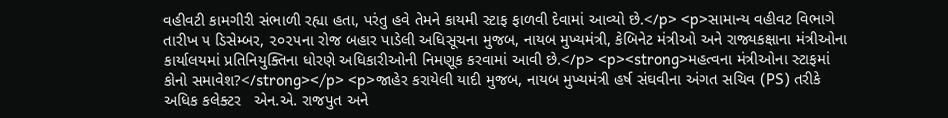વહીવટી કામગીરી સંભાળી રહ્યા હતા, પરંતુ હવે તેમને કાયમી સ્ટાફ ફાળવી દેવામાં આવ્યો છે.</p> <p>સામાન્ય વહીવટ વિભાગે તારીખ ૫ ડિસેમ્બર, ૨૦૨૫ના રોજ બહાર પાડેલી અધિસૂચના મુજબ, નાયબ મુખ્યમંત્રી, કેબિનેટ મંત્રીઓ અને રાજ્યકક્ષાના મંત્રીઓના કાર્યાલયમાં પ્રતિનિયુક્તિના ધોરણે અધિકારીઓની નિમણૂક કરવામાં આવી છે.</p> <p><strong>મહત્વના મંત્રીઓના સ્ટાફમાં કોનો સમાવેશ?</strong></p> <p>જાહેર કરાયેલી યાદી મુજબ, નાયબ મુખ્યમંત્રી હર્ષ સંઘવીના અંગત સચિવ (PS) તરીકે અધિક કલેક્ટર   એન.એ. રાજપુત અને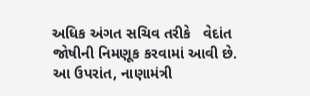અધિક અંગત સચિવ તરીકે   વેદાંત જોષીની નિમણૂક કરવામાં આવી છે. આ ઉપરાંત, નાણામંત્રી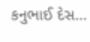કનુભાઈ દેસ...